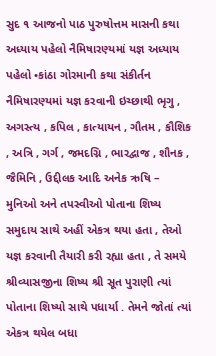સુદ ૧ આજનો પાઠ પુરુષોત્તમ માસની કથા અધ્યાય પહેલો નૈમિષારણ્યમાં યજ્ઞ અધ્યાય પહેલો •કાંઠા ગોરમાની કથા સંકીર્તન નૈમિષારણ્યમાં યજ્ઞ કરવાની ઇચ્છાથી ભૃગુ , અગસ્ત્ય , કપિલ , કાત્યાયન , ગૌતમ , કૌશિક , અત્રિ , ગર્ગ , જમદગ્નિ , ભારદ્વાજ , શૌનક , જૈમિનિ , ઉદ્દીલક આદિ અનેક ઋષિ – મુનિઓ અને તપસ્વીઓ પોતાના શિષ્ય સમુદાય સાથે અહીં એકત્ર થયા હતા , તેઓ યજ્ઞ કરવાની તૈયારી કરી રહ્યા હતા , તે સમયે શ્રીવ્યાસજીના શિષ્ય શ્રી સૂત પુરાણી ત્યાં પોતાના શિષ્યો સાથે પધાર્યા . તેમને જોતાં ત્યાં એકત્ર થયેલ બધા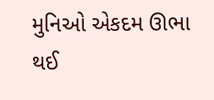મુનિઓ એકદમ ઊભા થઈ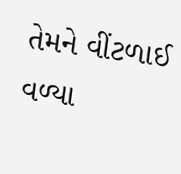તેમને વીંટળાઈ વળ્યા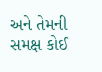અને તેમની સમક્ષ કોઈ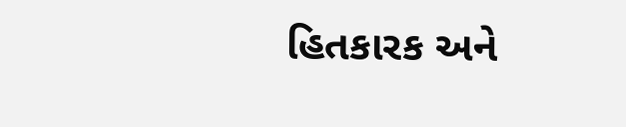હિતકારક અને